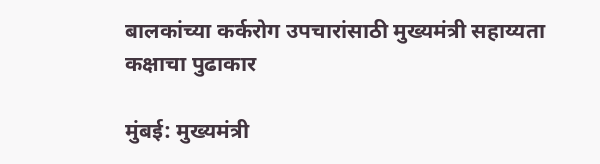बालकांच्या कर्करोग उपचारांसाठी मुख्यमंत्री सहाय्यता कक्षाचा पुढाकार

मुंबई: मुख्यमंत्री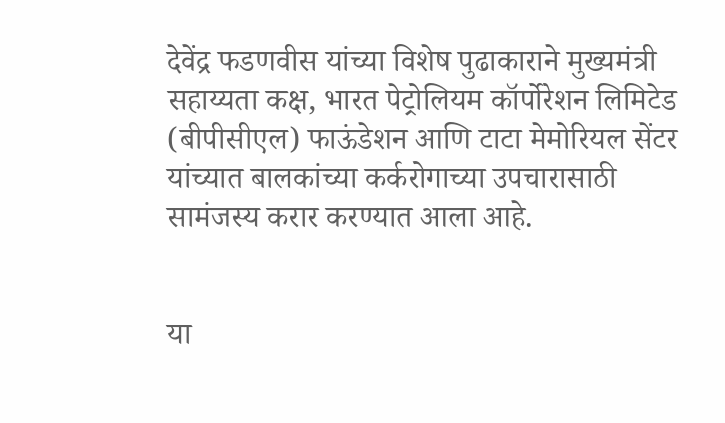देवेंद्र फडणवीस यांच्या विशेष पुढाकाराने मुख्यमंत्री सहाय्यता कक्ष, भारत पेट्रोलियम कॉर्पोरेशन लिमिटेड (बीपीसीएल) फाऊंडेशन आणि टाटा मेमोरियल सेंटर यांच्यात बालकांच्या कर्करोगाच्या उपचारासाठी सामंजस्य करार करण्यात आला आहे.


या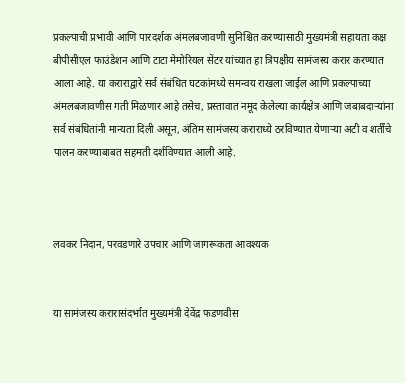प्रकल्पाची प्रभावी आणि पारदर्शक अंमलबजावणी सुनिश्चित करण्यासाठी मुख्यमंत्री सहायता कक्ष बीपीसीएल फाउंडेशन आणि टाटा मेमोरियल सेंटर यांच्यात हा त्रिपक्षीय सामंजस्य करार करण्यात आला आहे. या कराराद्वारे सर्व संबंधित घटकांमध्ये समन्वय राखला जाईल आणि प्रकल्पाच्या अंमलबजावणीस गती मिळणार आहे तसेच, प्रस्तावात नमूद केलेल्या कार्यक्षेत्र आणि जबाबदाऱ्यांना सर्व संबंधितांनी मान्यता दिली असून, अंतिम सामंजस्य कराराध्ये ठरविण्यात येणाऱ्या अटी व शर्तींचे पालन करण्याबाबत सहमती दर्शविण्यात आली आहे.



लवकर निदान, परवडणारे उपचार आणि जागरूकता आवश्यक


या सामंजस्य करारासंदर्भात मुख्यमंत्री देवेंद्र फडणवीस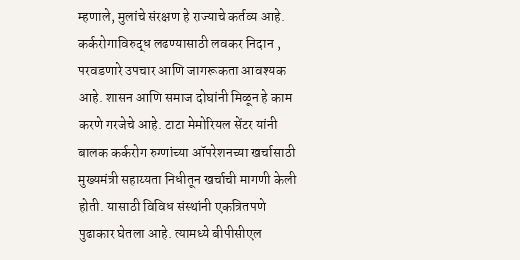म्हणाले, मुलांचे संरक्षण हे राज्याचे कर्तव्य आहे. कर्करोगाविरुद्ध लढण्यासाठी लवकर निदान , परवडणारे उपचार आणि जागरूकता आवश्यक आहे. शासन आणि समाज दोघांनी मिळून हे काम करणे गरजेचे आहे. टाटा मेमोरियल सेंटर यांनी बालक कर्करोग रुग्णांच्या ऑपरेशनच्या खर्चासाठी मुख्यमंत्री सहाय्यता निधीतून खर्चाची मागणी केली होती. यासाठी विविध संस्थांनी एकत्रितपणे पुढाकार घेतला आहे. त्यामध्ये बीपीसीएल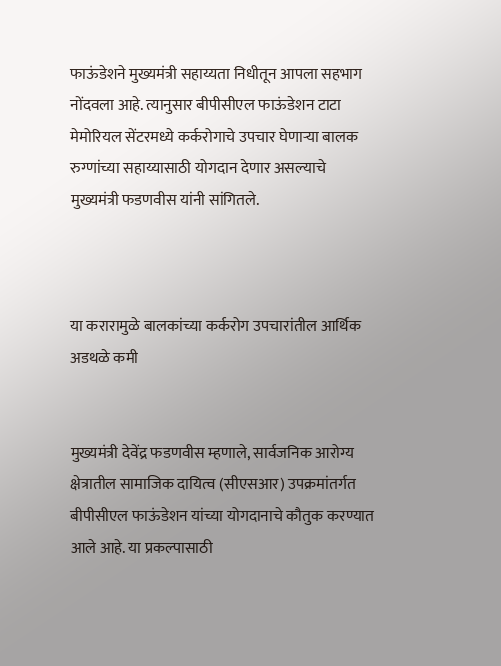फाऊंडेशने मुख्यमंत्री सहाय्यता निधीतून आपला सहभाग नोंदवला आहे. त्यानुसार बीपीसीएल फाऊंडेशन टाटा मेमोरियल सेंटरमध्ये कर्करोगाचे उपचार घेणाऱ्या बालक रुग्णांच्या सहाय्यासाठी योगदान देणार असल्याचे मुख्यमंत्री फडणवीस यांनी सांगितले.



या करारामुळे बालकांच्या कर्करोग उपचारांतील आर्थिक अडथळे कमी


मुख्यमंत्री देवेंद्र फडणवीस म्हणाले, सार्वजनिक आरोग्य क्षेत्रातील सामाजिक दायित्व (सीएसआर) उपक्रमांतर्गत बीपीसीएल फाऊंडेशन यांच्या योगदानाचे कौतुक करण्यात आले आहे. या प्रकल्पासाठी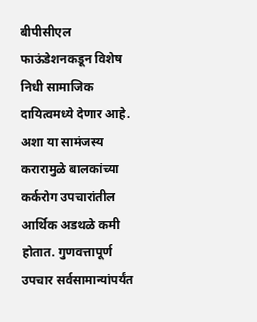बीपीसीएल फाऊंडेशनकडून विशेष निधी सामाजिक दायित्वमध्ये देणार आहे. अशा या सामंजस्य करारामुळे बालकांच्या कर्करोग उपचारांतील आर्थिक अडथळे कमी होतात. गुणवत्तापूर्ण उपचार सर्वसामान्यांपर्यंत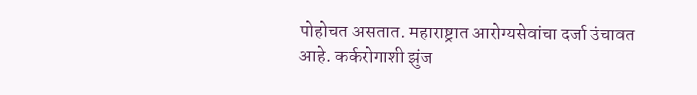पोहोचत असतात. महाराष्ट्रात आरोग्यसेवांचा दर्जा उंचावत आहे. कर्करोगाशी झुंज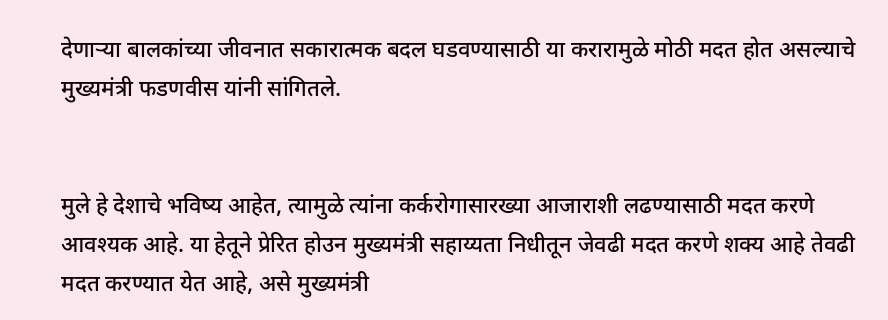देणाऱ्या बालकांच्या जीवनात सकारात्मक बदल घडवण्यासाठी या करारामुळे मोठी मदत होत असल्याचे मुख्यमंत्री फडणवीस यांनी सांगितले.


मुले हे देशाचे भविष्य आहेत, त्यामुळे त्यांना कर्करोगासारख्या आजाराशी लढण्यासाठी मदत करणे आवश्यक आहे. या हेतूने प्रेरित होउन मुख्यमंत्री सहाय्यता निधीतून जेवढी मदत करणे शक्य आहे तेवढी मदत करण्यात येत आहे, असे मुख्यमंत्री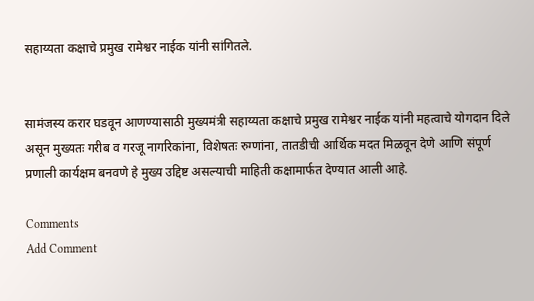सहाय्यता कक्षाचे प्रमुख रामेश्वर नाईक यांनी सांगितले.


सामंजस्य करार घडवून आणण्यासाठी मुख्यमंत्री सहाय्यता कक्षाचे प्रमुख रामेश्वर नाईक यांनी महत्वाचे योगदान दिले असून मुख्यतः गरीब व गरजू नागरिकांना, विशेषतः रुग्णांना, तातडीची आर्थिक मदत मिळवून देणे आणि संपूर्ण प्रणाली कार्यक्षम बनवणे हे मुख्य उद्दिष्ट असल्याची माहिती कक्षामार्फत देण्यात आली आहे.

Comments
Add Comment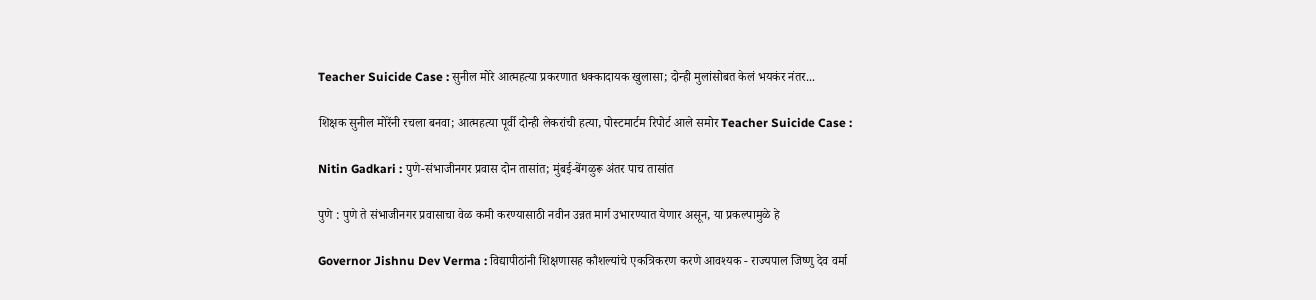Teacher Suicide Case : सुनील मोरे आत्महत्या प्रकरणात धक्कादायक खुलासा; दोन्ही मुलांसोबत केलं भयकंर नंतर...

शिक्षक सुनील मोरेंनी रचला बनवा; आत्महत्या पूर्वी दोन्ही लेकरांची हत्या, पोस्टमार्टम रिपोर्ट आले समोर Teacher Suicide Case :

Nitin Gadkari : पुणे-संभाजीनगर प्रवास दोन तासांत; मुंबई-बेंगळुरू अंतर पाच तासांत

पुणे : पुणे ते संभाजीनगर प्रवासाचा वेळ कमी करण्यासाठी नवीन उन्नत मार्ग उभारण्यात येणार असून, या प्रकल्पामुळे हे

Governor Jishnu Dev Verma : विद्यापीठांनी शिक्षणासह कौशल्यांचे एकत्रिकरण करणे आवश्यक - राज्यपाल जिष्णु देव वर्मा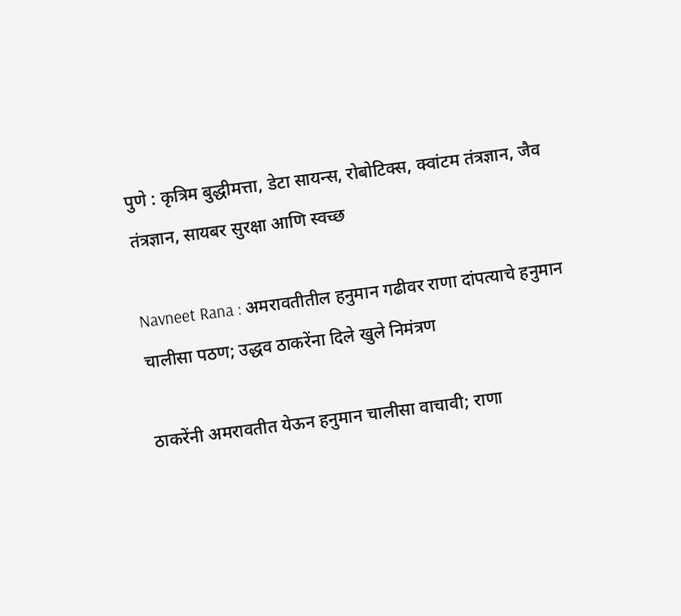पुणे : कृत्रिम बुद्धीमत्ता, डेटा सायन्स, रोबोटिक्स, क्वांटम तंत्रज्ञान, जैव तंत्रज्ञान, सायबर सुरक्षा आणि स्वच्छ

Navneet Rana : अमरावतीतील हनुमान गढीवर राणा दांपत्याचे हनुमान चालीसा पठण; उद्धव ठाकरेंना दिले खुले निमंत्रण

ठाकरेंनी अमरावतीत येऊन हनुमान चालीसा वाचावी; राणा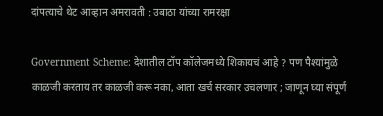दांपत्याचे थेट आव्हान अमरावती : उबाठा यांच्या रामरक्षा

Government Scheme: देशातील टॉप कॉलेजमध्ये शिकायचं आहे ? पण पैश्यांमुळे काळजी करताय तर काळजी करू नका, आता खर्च सरकार उचलणार ; जाणून घ्या संपूर्ण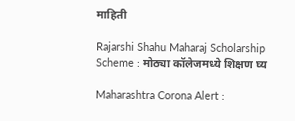माहिती

Rajarshi Shahu Maharaj Scholarship Scheme : मोठ्या कॉलेजमध्ये शिक्षण घ्य

Maharashtra Corona Alert :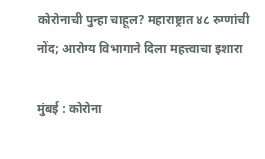कोरोनाची पुन्हा चाहूल? महाराष्ट्रात ४८ रुग्णांची नोंद; आरोग्य विभागाने दिला महत्त्वाचा इशारा

मुंबई : कोरोना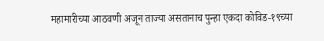महामारीच्या आठवणी अजून ताज्या असतानाच पुन्हा एकदा कोविड-१९च्या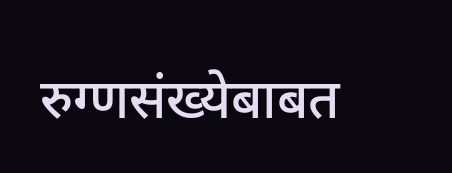रुग्णसंख्येबाबत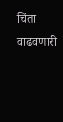चिंता वाढवणारी